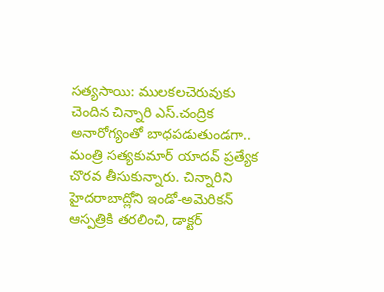సత్యసాయి: ములకలచెరువుకు చెందిన చిన్నారి ఎస్.చంద్రిక అనారోగ్యంతో బాధపడుతుండగా.. మంత్రి సత్యకుమార్ యాదవ్ ప్రత్యేక చొరవ తీసుకున్నారు. చిన్నారిని హైదరాబాద్లోని ఇండో-అమెరికన్ ఆస్పత్రికి తరలించి, డాక్టర్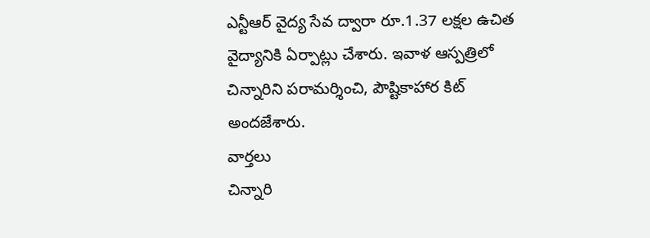ఎన్టీఆర్ వైద్య సేవ ద్వారా రూ.1.37 లక్షల ఉచిత వైద్యానికి ఏర్పాట్లు చేశారు. ఇవాళ ఆస్పత్రిలో చిన్నారిని పరామర్శించి, పౌష్టికాహార కిట్ అందజేశారు.
వార్తలు
చిన్నారి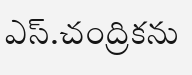ఎస్.చంద్రికను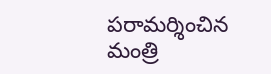పరామర్శించిన మంత్రి